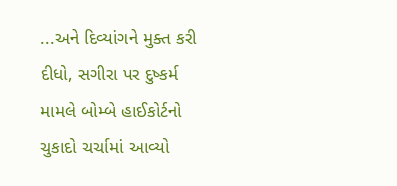...અને દિવ્યાંગને મુક્ત કરી દીધો, સગીરા પર દુષ્કર્મ મામલે બોમ્બે હાઈકોર્ટનો ચુકાદો ચર્ચામાં આવ્યો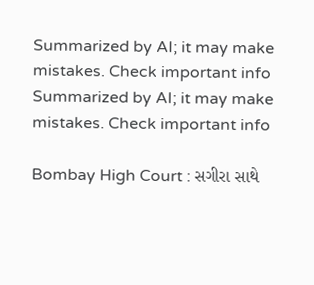Summarized by AI; it may make mistakes. Check important info
Summarized by AI; it may make mistakes. Check important info

Bombay High Court : સગીરા સાથે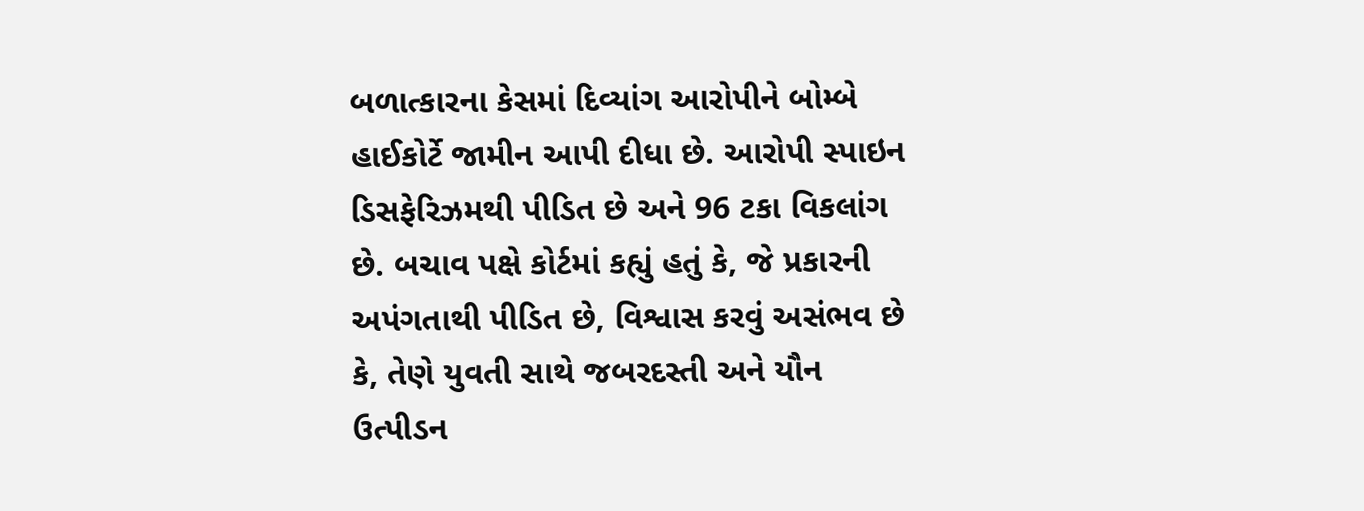બળાત્કારના કેસમાં દિવ્યાંગ આરોપીને બોમ્બે હાઈકોર્ટે જામીન આપી દીધા છે. આરોપી સ્પાઇન ડિસફેરિઝમથી પીડિત છે અને 96 ટકા વિકલાંગ છે. બચાવ પક્ષે કોર્ટમાં કહ્યું હતું કે, જે પ્રકારની અપંગતાથી પીડિત છે, વિશ્વાસ કરવું અસંભવ છે કે, તેણે યુવતી સાથે જબરદસ્તી અને યૌન ઉત્પીડન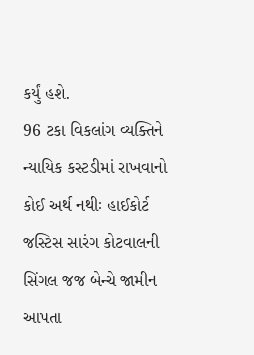કર્યું હશે.
96 ટકા વિકલાંગ વ્યક્તિને ન્યાયિક કસ્ટડીમાં રાખવાનો કોઈ અર્થ નથીઃ હાઈકોર્ટ
જસ્ટિસ સારંગ કોટવાલની સિંગલ જજ બેન્ચે જામીન આપતા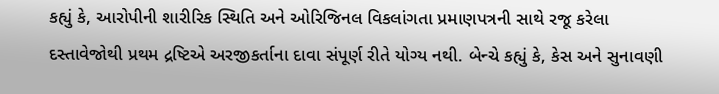કહ્યું કે, આરોપીની શારીરિક સ્થિતિ અને ઓરિજિનલ વિકલાંગતા પ્રમાણપત્રની સાથે રજૂ કરેલા દસ્તાવેજોથી પ્રથમ દ્રષ્ટિએ અરજીકર્તાના દાવા સંપૂર્ણ રીતે યોગ્ય નથી. બેન્ચે કહ્યું કે, કેસ અને સુનાવણી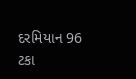દરમિયાન 96 ટકા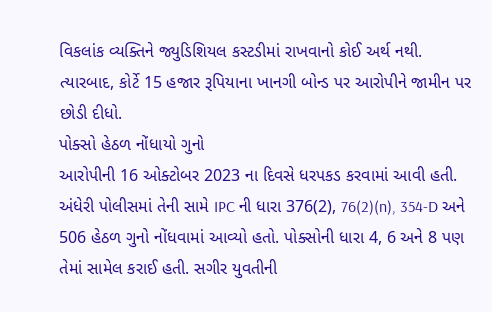વિકલાંક વ્યક્તિને જ્યુડિશિયલ કસ્ટડીમાં રાખવાનો કોઈ અર્થ નથી. ત્યારબાદ, કોર્ટે 15 હજાર રૂપિયાના ખાનગી બોન્ડ પર આરોપીને જામીન પર છોડી દીધો.
પોક્સો હેઠળ નોંધાયો ગુનો
આરોપીની 16 ઓક્ટોબર 2023 ના દિવસે ધરપકડ કરવામાં આવી હતી. અંધેરી પોલીસમાં તેની સામે IPC ની ધારા 376(2), 76(2)(n), 354-D અને 506 હેઠળ ગુનો નોંધવામાં આવ્યો હતો. પોક્સોની ધારા 4, 6 અને 8 પણ તેમાં સામેલ કરાઈ હતી. સગીર યુવતીની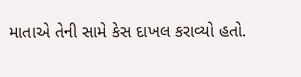માતાએ તેની સામે કેસ દાખલ કરાવ્યો હતો.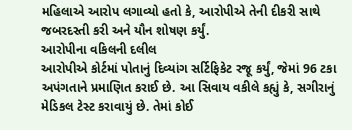મહિલાએ આરોપ લગાવ્યો હતો કે, આરોપીએ તેની દીકરી સાથે જબરદસ્તી કરી અને યૌન શોષણ કર્યું.
આરોપીના વકિલની દલીલ
આરોપીએ કોર્ટમાં પોતાનું દિવ્યાંગ સર્ટિફિકેટ રજૂ કર્યું, જેમાં 96 ટકા અપંગતાને પ્રમાણિત કરાઈ છે. આ સિવાય વકીલે કહ્યું કે, સગીરાનું મેડિકલ ટેસ્ટ કરાવાયું છે. તેમાં કોઈ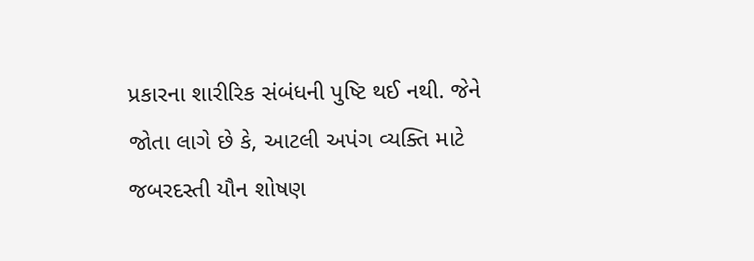પ્રકારના શારીરિક સંબંધની પુષ્ટિ થઈ નથી. જેને જોતા લાગે છે કે, આટલી અપંગ વ્યક્તિ માટે જબરદસ્તી યૌન શોષણ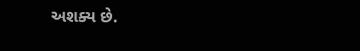અશક્ય છે.